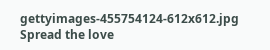gettyimages-455754124-612x612.jpg
Spread the love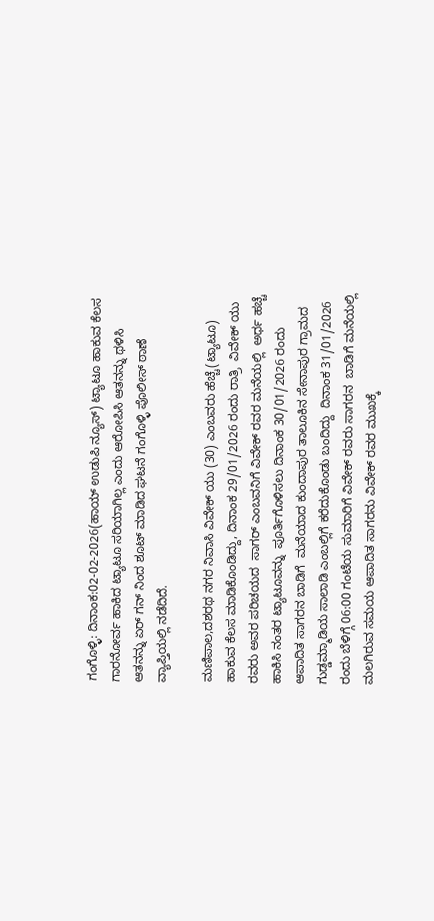ಗಂಗೊಳ್ಳಿ: ದಿನಾಂಕ:02-02-2026(ಹಾಯ್ ಉಡುಪಿ ನ್ಯೂಸ್) ಟ್ಯಾಟೂ ಹಾಕುವ ಕೆಲಸ ಗಾರನೋರ್ವ ಹಾಕಿದ ಟ್ಯಾಟೂ ಸರಿಯಾಗಿಲ್ಲ ಎಂದು ಆರೋಪಿಸಿ ಆತನನ್ನು ಥಳಿಸಿ ಆತನನ್ನು ಏರ್ ಗನ್ ನಿಂದ ಶೂಟ್ ಮಾಡಿದ ಘಟನೆ ಗಂಗೊಳ್ಳಿ ಪೊಲೀಸ್ ಠಾಣೆ ವ್ಯಾಪ್ತಿಯಲ್ಲಿ ನಡೆದಿದೆ.

ಮಣಿಪಾಲ,ದಶರಥ ನಗರ ನಿವಾಸಿ ವಿವೇಕ್ ಯು (30) ಎಂಬವರು ಹೆಚ್ಚೆ(ಟ್ಯಾಟೂ) ಹಾಕುವ ಕೆಲಸ ಮಾಡಿಕೊಂಡಿದ್ದು, ದಿನಾಂಕ 29/01/2026 ರಂದು ರಾತ್ರಿ  ವಿವೇಕ್ ಯು ರವರು ಅವರ ಪರಿಚಯದ  ಸಾಗರ್‌ ಎಂಬವನಿಗೆ ವಿವೇಕ್ ರವರ ಮನೆಯಲ್ಲಿ  ಅರ್ಧ ಹಚ್ಚೆ ಹಾಕಿಸಿ ನಂತರ ಟ್ಯಾಟೂವನ್ನು  ಪೂರ್ತಿಗೊಳಿಸಲು ದಿನಾಂಕ 30/01/2026 ರಂದು ಆಪಾದಿತ ಸಾಗರನ ಬಾಡಿಗೆ  ಮನೆಯಾದ ಕುಂದಾಪುರ ತಾಲೂಕಿನ ಸೇನಾಪುರ ಗ್ರಾಮದ ಗುಡ್ಡಮ್ಮಾಡಿಯ ಸಾಲಾಡಿ ಎಂಬಲ್ಲಿಗೆ ಕರೆದುಕೊಂಡು ಬಂದಿದ್ದು  ದಿನಾಂಕ 31/01/2026 ರಂದು ಬೆಳಿಗ್ಗೆ 06:00 ಗಂಟೆಯ ಸುಮಾರಿಗೆ ವಿವೇಕ್ ರವರು ಸಾಗರನ  ಬಾಡಿಗೆ ಮನೆಯಲ್ಲಿ ಮಲಗಿರುವ ಸಮಯ ಆಪಾದಿತ ಸಾಗರನು ವಿವೇಕ್ ರವರ ಮುಖಕ್ಕೆ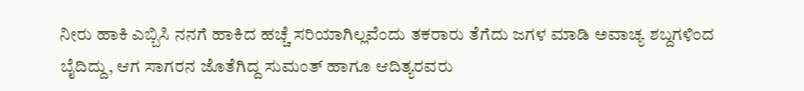ನೀರು ಹಾಕಿ ಎಬ್ಬಿಸಿ ನನಗೆ ಹಾಕಿದ ಹಚ್ಚೆ ಸರಿಯಾಗಿಲ್ಲವೆಂದು ತಕರಾರು ತೆಗೆದು ಜಗಳ ಮಾಡಿ ಅವಾಚ್ಯ ಶಬ್ದಗಳಿಂದ ಬೈದಿದ್ದು, ಆಗ ಸಾಗರನ ಜೊತೆಗಿದ್ದ ಸುಮಂತ್‌ ಹಾಗೂ ಆದಿತ್ಯರವರು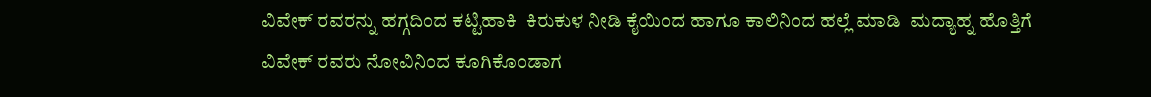ವಿವೇಕ್ ರವರನ್ನು ಹಗ್ಗದಿಂದ ಕಟ್ಟಿಹಾಕಿ  ಕಿರುಕುಳ ನೀಡಿ ಕೈಯಿಂದ ಹಾಗೂ ಕಾಲಿನಿಂದ ಹಲ್ಲೆ ಮಾಡಿ  ಮದ್ಯಾಹ್ನ ಹೊತ್ತಿಗೆ ವಿವೇಕ್ ರವರು ನೋವಿನಿಂದ ಕೂಗಿಕೊಂಡಾಗ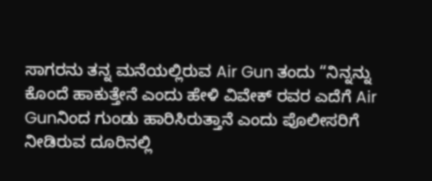ಸಾಗರನು ತನ್ನ ಮನೆಯಲ್ಲಿರುವ Air Gun ತಂದು “ನಿನ್ನನ್ನು ಕೊಂದೆ ಹಾಕುತ್ತೇನೆ ಎಂದು ಹೇಳಿ ವಿವೇಕ್ ರವರ ಎದೆಗೆ Air Gunನಿಂದ ಗುಂಡು ಹಾರಿಸಿರುತ್ತಾನೆ ಎಂದು ಪೊಲೀಸರಿಗೆ ನೀಡಿರುವ ದೂರಿನಲ್ಲಿ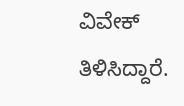ವಿವೇಕ್ ತಿಳಿಸಿದ್ದಾರೆ.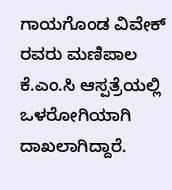ಗಾಯಗೊಂಡ ವಿವೇಕ್ ರವರು ಮಣಿಪಾಲ ಕೆ.ಎಂ.ಸಿ ಆಸ್ಪತ್ರೆಯಲ್ಲಿ ಒಳರೋಗಿಯಾಗಿ ದಾಖಲಾಗಿದ್ದಾರೆ.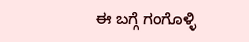ಈ ಬಗ್ಗೆ ಗಂಗೊಳ್ಳಿ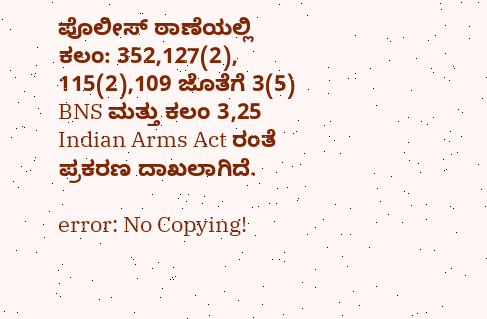ಪೊಲೀಸ್‌ ಠಾಣೆಯಲ್ಲಿ ಕಲಂ: 352,127(2), 115(2),109 ಜೊತೆಗೆ 3(5) BNS ಮತ್ತು ಕಲಂ 3,25 Indian Arms Act ರಂತೆ ಪ್ರಕರಣ ದಾಖಲಾಗಿದೆ.

error: No Copying!